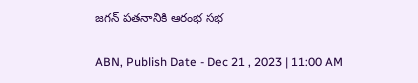జగన్ పతనానికి ఆరంభ సభ

ABN, Publish Date - Dec 21 , 2023 | 11:00 AM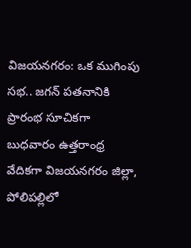విజయనగరం: ఒక ముగింపు సభ.. జగన్ పతనానికి ప్రారంభ సూచికగా బుధవారం ఉత్తరాంధ్ర వేదికగా విజయనగరం జిల్లా, పోలిపల్లిలో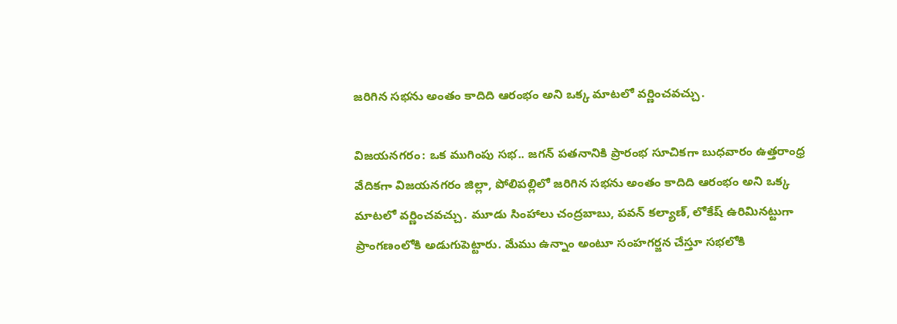జరిగిన సభను అంతం కాదిది ఆరంభం అని ఒక్క మాటలో వర్ణించవచ్చు.

విజయనగరం: ఒక ముగింపు సభ.. జగన్ పతనానికి ప్రారంభ సూచికగా బుధవారం ఉత్తరాంధ్ర వేదికగా విజయనగరం జిల్లా, పోలిపల్లిలో జరిగిన సభను అంతం కాదిది ఆరంభం అని ఒక్క మాటలో వర్ణించవచ్చు. మూడు సింహాలు చంద్రబాబు, పవన్ కల్యాణ్, లోకేష్ ఉరిమినట్టుగా ప్రాంగణంలోకి అడుగుపెట్టారు. మేము ఉన్నాం అంటూ సంహగర్జన చేస్తూ సభలోకి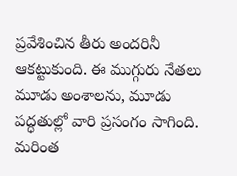ప్రవేశించిన తీరు అందరినీ ఆకట్టుకుంది. ఈ ముగ్గురు నేతలు మూడు అంశాలను, మూడు పద్ధతుల్లో వారి ప్రసంగం సాగింది. మరింత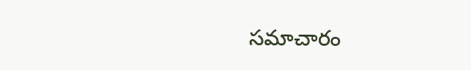సమాచారం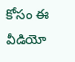కోసం ఈ వీడియో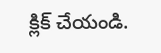క్లిక్ చేయండి.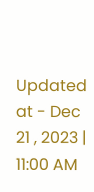Updated at - Dec 21 , 2023 | 11:00 AM